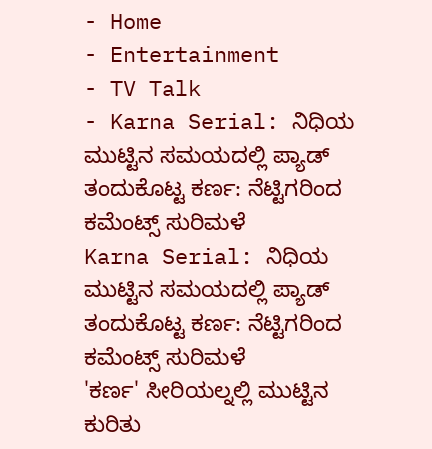- Home
- Entertainment
- TV Talk
- Karna Serial: ನಿಧಿಯ ಮುಟ್ಟಿನ ಸಮಯದಲ್ಲಿ ಪ್ಯಾಡ್ ತಂದುಕೊಟ್ಟ ಕರ್ಣ: ನೆಟ್ಟಿಗರಿಂದ ಕಮೆಂಟ್ಸ್ ಸುರಿಮಳೆ
Karna Serial: ನಿಧಿಯ ಮುಟ್ಟಿನ ಸಮಯದಲ್ಲಿ ಪ್ಯಾಡ್ ತಂದುಕೊಟ್ಟ ಕರ್ಣ: ನೆಟ್ಟಿಗರಿಂದ ಕಮೆಂಟ್ಸ್ ಸುರಿಮಳೆ
'ಕರ್ಣ' ಸೀರಿಯಲ್ನಲ್ಲಿ ಮುಟ್ಟಿನ ಕುರಿತು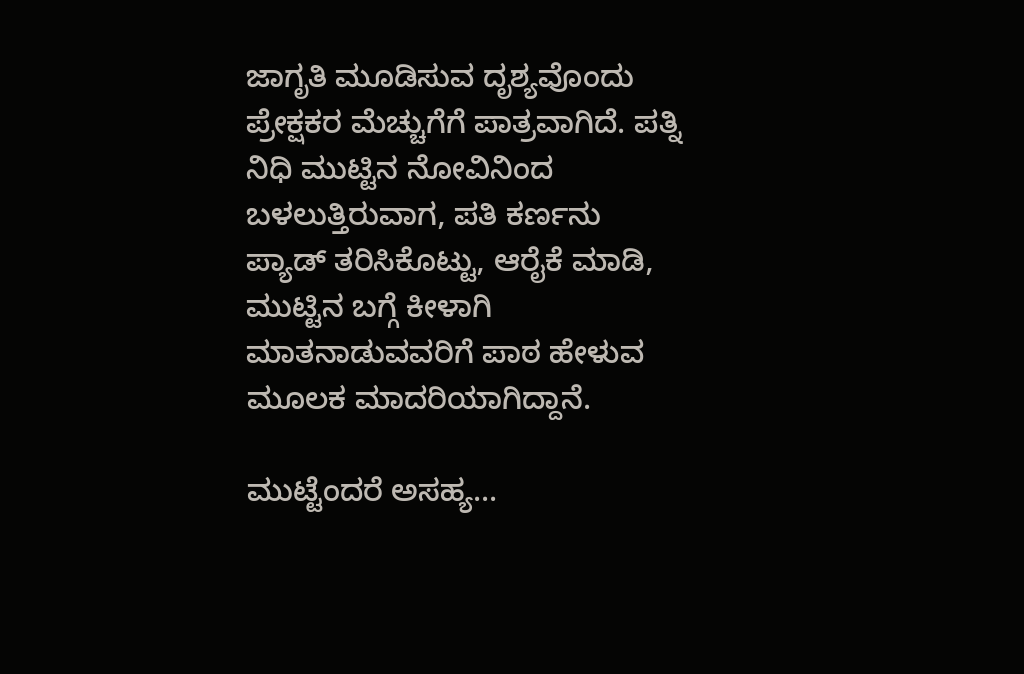ಜಾಗೃತಿ ಮೂಡಿಸುವ ದೃಶ್ಯವೊಂದು ಪ್ರೇಕ್ಷಕರ ಮೆಚ್ಚುಗೆಗೆ ಪಾತ್ರವಾಗಿದೆ. ಪತ್ನಿ ನಿಧಿ ಮುಟ್ಟಿನ ನೋವಿನಿಂದ ಬಳಲುತ್ತಿರುವಾಗ, ಪತಿ ಕರ್ಣನು ಪ್ಯಾಡ್ ತರಿಸಿಕೊಟ್ಟು, ಆರೈಕೆ ಮಾಡಿ, ಮುಟ್ಟಿನ ಬಗ್ಗೆ ಕೀಳಾಗಿ ಮಾತನಾಡುವವರಿಗೆ ಪಾಠ ಹೇಳುವ ಮೂಲಕ ಮಾದರಿಯಾಗಿದ್ದಾನೆ.

ಮುಟ್ಟೆಂದರೆ ಅಸಹ್ಯ...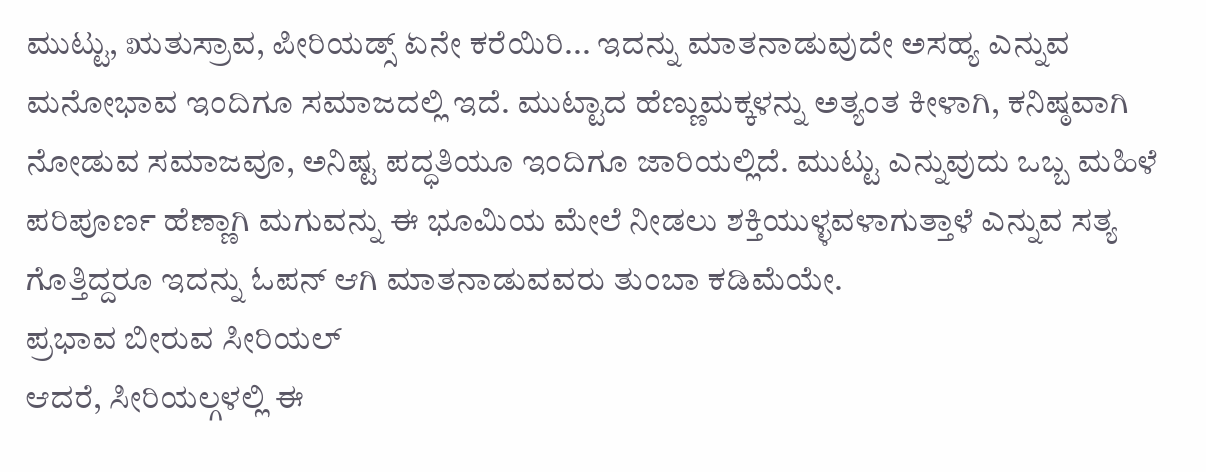ಮುಟ್ಟು, ಋತುಸ್ರಾವ, ಪೀರಿಯಡ್ಸ್ ಏನೇ ಕರೆಯಿರಿ... ಇದನ್ನು ಮಾತನಾಡುವುದೇ ಅಸಹ್ಯ ಎನ್ನುವ ಮನೋಭಾವ ಇಂದಿಗೂ ಸಮಾಜದಲ್ಲಿ ಇದೆ. ಮುಟ್ಟಾದ ಹೆಣ್ಣುಮಕ್ಕಳನ್ನು ಅತ್ಯಂತ ಕೀಳಾಗಿ, ಕನಿಷ್ಠವಾಗಿ ನೋಡುವ ಸಮಾಜವೂ, ಅನಿಷ್ಟ ಪದ್ಧತಿಯೂ ಇಂದಿಗೂ ಜಾರಿಯಲ್ಲಿದೆ. ಮುಟ್ಟು ಎನ್ನುವುದು ಒಬ್ಬ ಮಹಿಳೆ ಪರಿಪೂರ್ಣ ಹೆಣ್ಣಾಗಿ ಮಗುವನ್ನು ಈ ಭೂಮಿಯ ಮೇಲೆ ನೀಡಲು ಶಕ್ತಿಯುಳ್ಳವಳಾಗುತ್ತಾಳೆ ಎನ್ನುವ ಸತ್ಯ ಗೊತ್ತಿದ್ದರೂ ಇದನ್ನು ಓಪನ್ ಆಗಿ ಮಾತನಾಡುವವರು ತುಂಬಾ ಕಡಿಮೆಯೇ.
ಪ್ರಭಾವ ಬೀರುವ ಸೀರಿಯಲ್
ಆದರೆ, ಸೀರಿಯಲ್ಗಳಲ್ಲಿ ಈ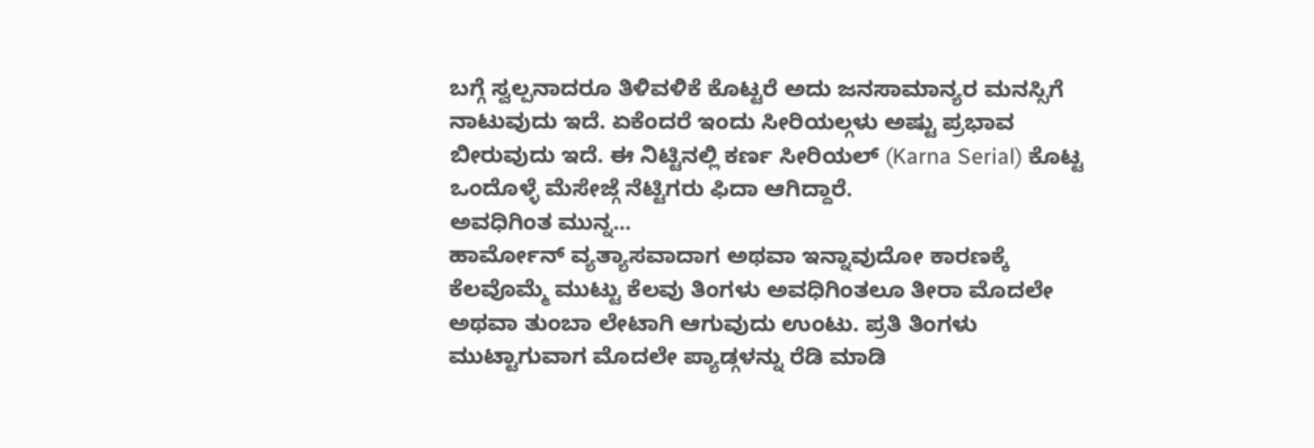ಬಗ್ಗೆ ಸ್ವಲ್ಪನಾದರೂ ತಿಳಿವಳಿಕೆ ಕೊಟ್ಟರೆ ಅದು ಜನಸಾಮಾನ್ಯರ ಮನಸ್ಸಿಗೆ ನಾಟುವುದು ಇದೆ. ಏಕೆಂದರೆ ಇಂದು ಸೀರಿಯಲ್ಗಳು ಅಷ್ಟು ಪ್ರಭಾವ ಬೀರುವುದು ಇದೆ. ಈ ನಿಟ್ಟಿನಲ್ಲಿ ಕರ್ಣ ಸೀರಿಯಲ್ (Karna Serial) ಕೊಟ್ಟ ಒಂದೊಳ್ಳೆ ಮೆಸೇಜ್ಗೆ ನೆಟ್ಟಿಗರು ಫಿದಾ ಆಗಿದ್ದಾರೆ.
ಅವಧಿಗಿಂತ ಮುನ್ನ...
ಹಾರ್ಮೋನ್ ವ್ಯತ್ಯಾಸವಾದಾಗ ಅಥವಾ ಇನ್ನಾವುದೋ ಕಾರಣಕ್ಕೆ ಕೆಲವೊಮ್ಮೆ ಮುಟ್ಟು ಕೆಲವು ತಿಂಗಳು ಅವಧಿಗಿಂತಲೂ ತೀರಾ ಮೊದಲೇ ಅಥವಾ ತುಂಬಾ ಲೇಟಾಗಿ ಆಗುವುದು ಉಂಟು. ಪ್ರತಿ ತಿಂಗಳು ಮುಟ್ಟಾಗುವಾಗ ಮೊದಲೇ ಪ್ಯಾಡ್ಗಳನ್ನು ರೆಡಿ ಮಾಡಿ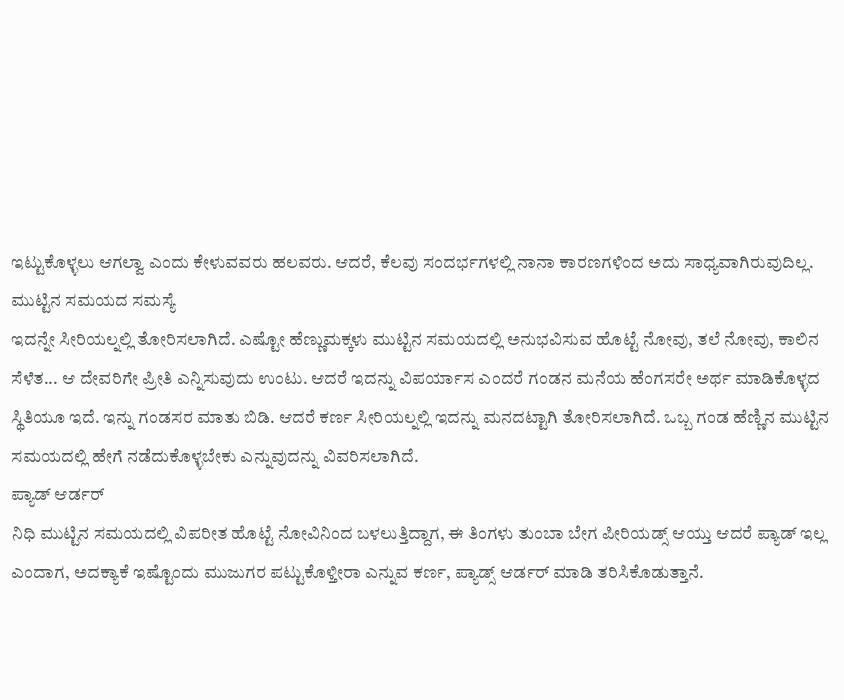ಇಟ್ಟುಕೊಳ್ಳಲು ಆಗಲ್ವಾ ಎಂದು ಕೇಳುವವರು ಹಲವರು. ಆದರೆ, ಕೆಲವು ಸಂದರ್ಭಗಳಲ್ಲಿ ನಾನಾ ಕಾರಣಗಳಿಂದ ಅದು ಸಾಧ್ಯವಾಗಿರುವುದಿಲ್ಲ.
ಮುಟ್ಟಿನ ಸಮಯದ ಸಮಸ್ಯೆ
ಇದನ್ನೇ ಸೀರಿಯಲ್ನಲ್ಲಿ ತೋರಿಸಲಾಗಿದೆ. ಎಷ್ಟೋ ಹೆಣ್ಣುಮಕ್ಕಳು ಮುಟ್ಟಿನ ಸಮಯದಲ್ಲಿ ಅನುಭವಿಸುವ ಹೊಟ್ಟೆ ನೋವು, ತಲೆ ನೋವು, ಕಾಲಿನ ಸೆಳೆತ... ಆ ದೇವರಿಗೇ ಪ್ರೀತಿ ಎನ್ನಿಸುವುದು ಉಂಟು. ಆದರೆ ಇದನ್ನು ವಿಪರ್ಯಾಸ ಎಂದರೆ ಗಂಡನ ಮನೆಯ ಹೆಂಗಸರೇ ಅರ್ಥ ಮಾಡಿಕೊಳ್ಳದ ಸ್ಥಿತಿಯೂ ಇದೆ. ಇನ್ನು ಗಂಡಸರ ಮಾತು ಬಿಡಿ. ಆದರೆ ಕರ್ಣ ಸೀರಿಯಲ್ನಲ್ಲಿ ಇದನ್ನು ಮನದಟ್ಟಾಗಿ ತೋರಿಸಲಾಗಿದೆ. ಒಬ್ಬ ಗಂಡ ಹೆಣ್ಣಿನ ಮುಟ್ಟಿನ ಸಮಯದಲ್ಲಿ ಹೇಗೆ ನಡೆದುಕೊಳ್ಳಬೇಕು ಎನ್ನುವುದನ್ನು ವಿವರಿಸಲಾಗಿದೆ.
ಪ್ಯಾಡ್ ಆರ್ಡರ್
ನಿಧಿ ಮುಟ್ಟಿನ ಸಮಯದಲ್ಲಿ ವಿಪರೀತ ಹೊಟ್ಟೆ ನೋವಿನಿಂದ ಬಳಲುತ್ತಿದ್ದಾಗ, ಈ ತಿಂಗಳು ತುಂಬಾ ಬೇಗ ಪೀರಿಯಡ್ಸ್ ಆಯ್ತು ಆದರೆ ಪ್ಯಾಡ್ ಇಲ್ಲ ಎಂದಾಗ, ಅದಕ್ಯಾಕೆ ಇಷ್ಟೊಂದು ಮುಜುಗರ ಪಟ್ಟುಕೊಳ್ತೀರಾ ಎನ್ನುವ ಕರ್ಣ, ಪ್ಯಾಡ್ಸ್ ಆರ್ಡರ್ ಮಾಡಿ ತರಿಸಿಕೊಡುತ್ತಾನೆ.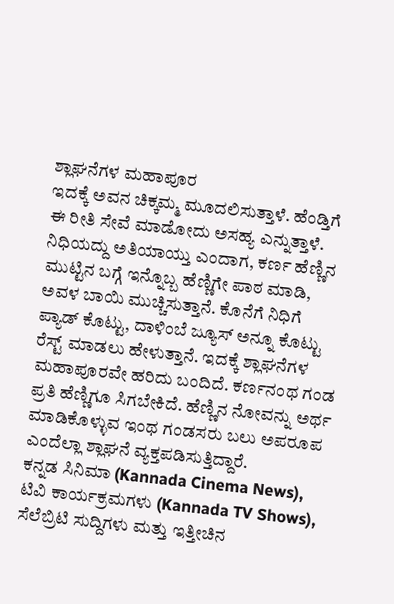ಶ್ಲಾಘನೆಗಳ ಮಹಾಪೂರ
ಇದಕ್ಕೆ ಅವನ ಚಿಕ್ಕಮ್ಮ ಮೂದಲಿಸುತ್ತಾಳೆ. ಹೆಂಡ್ತಿಗೆ ಈ ರೀತಿ ಸೇವೆ ಮಾಡೋದು ಅಸಹ್ಯ ಎನ್ನುತ್ತಾಳೆ. ನಿಧಿಯದ್ದು ಅತಿಯಾಯ್ತು ಎಂದಾಗ, ಕರ್ಣ ಹೆಣ್ಣಿನ ಮುಟ್ಟಿನ ಬಗ್ಗೆ ಇನ್ನೊಬ್ಬ ಹೆಣ್ಣಿಗೇ ಪಾಠ ಮಾಡಿ, ಅವಳ ಬಾಯಿ ಮುಚ್ಚಿಸುತ್ತಾನೆ. ಕೊನೆಗೆ ನಿಧಿಗೆ ಪ್ಯಾಡ್ ಕೊಟ್ಟು, ದಾಳಿಂಬೆ ಜ್ಯೂಸ್ ಅನ್ನೂ ಕೊಟ್ಟು ರೆಸ್ಟ್ ಮಾಡಲು ಹೇಳುತ್ತಾನೆ. ಇದಕ್ಕೆ ಶ್ಲಾಘನೆಗಳ ಮಹಾಪೂರವೇ ಹರಿದು ಬಂದಿದೆ. ಕರ್ಣನಂಥ ಗಂಡ ಪ್ರತಿ ಹೆಣ್ಣಿಗೂ ಸಿಗಬೇಕಿದೆ. ಹೆಣ್ಣಿನ ನೋವನ್ನು ಅರ್ಥ ಮಾಡಿಕೊಳ್ಳುವ ಇಂಥ ಗಂಡಸರು ಬಲು ಅಪರೂಪ ಎಂದೆಲ್ಲಾ ಶ್ಲಾಘನೆ ವ್ಯಕ್ತಪಡಿಸುತ್ತಿದ್ದಾರೆ.
ಕನ್ನಡ ಸಿನಿಮಾ (Kannada Cinema News), ಟಿವಿ ಕಾರ್ಯಕ್ರಮಗಳು (Kannada TV Shows), ಸೆಲೆಬ್ರಿಟಿ ಸುದ್ದಿಗಳು ಮತ್ತು ಇತ್ತೀಚಿನ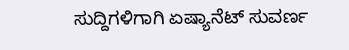ಸುದ್ದಿಗಳಿಗಾಗಿ ಏಷ್ಯಾನೆಟ್ ಸುವರ್ಣ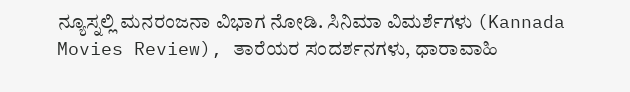ನ್ಯೂಸ್ನಲ್ಲಿ ಮನರಂಜನಾ ವಿಭಾಗ ನೋಡಿ. ಸಿನಿಮಾ ವಿಮರ್ಶೆಗಳು (Kannada Movies Review), ತಾರೆಯರ ಸಂದರ್ಶನಗಳು, ಧಾರಾವಾಹಿ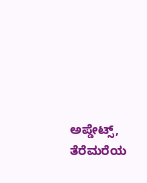ಅಪ್ಡೇಟ್ಸ್, ತೆರೆಮರೆಯ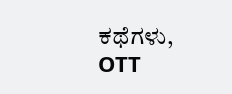ಕಥೆಗಳು, OTT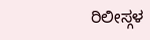ರಿಲೀಸ್ಗಳ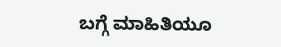ಬಗ್ಗೆ ಮಾಹಿತಿಯೂ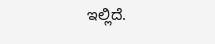ಇಲ್ಲಿದೆ.